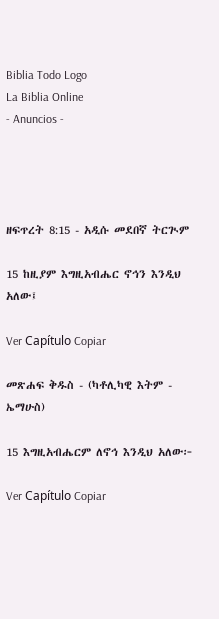Biblia Todo Logo
La Biblia Online
- Anuncios -




ዘፍጥረት 8:15 - አዲሱ መደበኛ ትርጒም

15 ከዚያም እግዚአብሔር ኖኅን እንዲህ አለው፤

Ver Capítulo Copiar

መጽሐፍ ቅዱስ - (ካቶሊካዊ እትም - ኤማሁስ)

15 እግዚአብሔርም ለኖኅ እንዲህ አለው፦

Ver Capítulo Copiar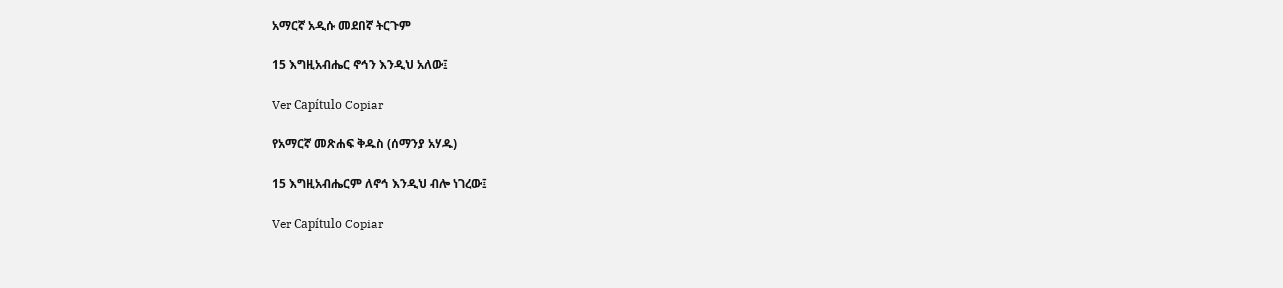አማርኛ አዲሱ መደበኛ ትርጉም

15 እግዚአብሔር ኖኅን እንዲህ አለው፤

Ver Capítulo Copiar

የአማርኛ መጽሐፍ ቅዱስ (ሰማንያ አሃዱ)

15 እግዚአብሔርም ለኖኅ እንዲህ ብሎ ነገረው፤

Ver Capítulo Copiar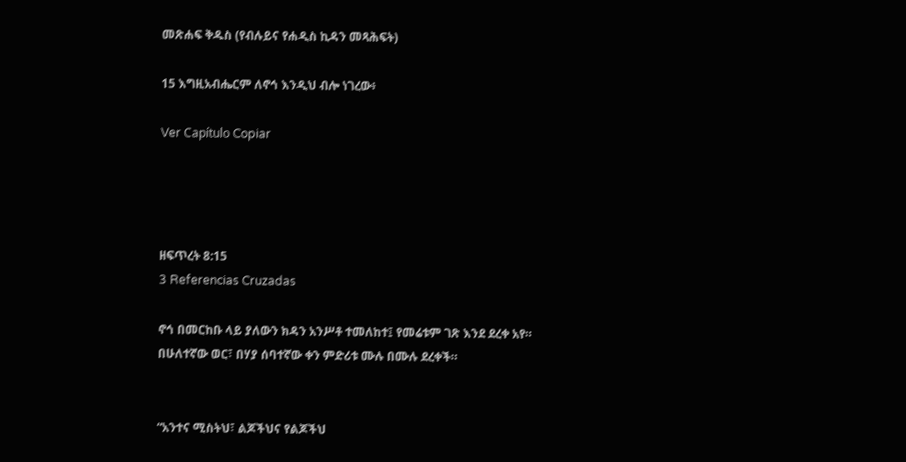መጽሐፍ ቅዱስ (የብሉይና የሐዲስ ኪዳን መጻሕፍት)

15 እግዚአብሔርም ለኖኅ እንዲህ ብሎ ነገረው፥

Ver Capítulo Copiar




ዘፍጥረት 8:15
3 Referencias Cruzadas

ኖኅ በመርከቡ ላይ ያለውን ክዳን አንሥቶ ተመለከተ፤ የመሬቱም ገጽ እንደ ደረቀ አየ። በሁለተኛው ወር፣ በሃያ ሰባተኛው ቀን ምድሪቱ ሙሉ በሙሉ ደረቀች።


“አንተና ሚስትህ፣ ልጆችህና የልጆችህ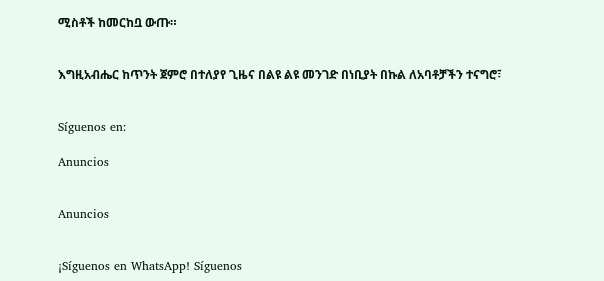ሚስቶች ከመርከቧ ውጡ።


እግዚአብሔር ከጥንት ጀምሮ በተለያየ ጊዜና በልዩ ልዩ መንገድ በነቢያት በኩል ለአባቶቻችን ተናግሮ፣


Síguenos en:

Anuncios


Anuncios


¡Síguenos en WhatsApp! Síguenos